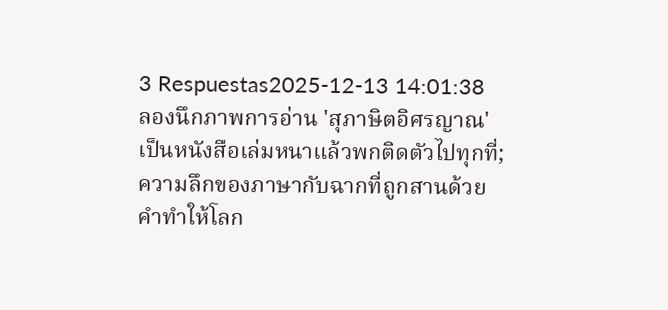3 Respuestas2025-12-13 14:01:38
ลองนึกภาพการอ่าน 'สุภาษิตอิศรญาณ' เป็นหนังสือเล่มหนาแล้วพกติดตัวไปทุกที่; ความลึกของภาษากับฉากที่ถูกสานด้วยคำทำให้โลก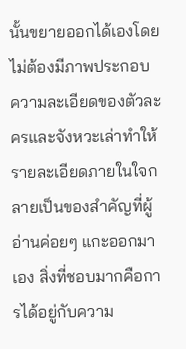นั้นขยายออกได้เองโดยไม่ต้องมีภาพประกอบ ความละเอียดของตัวละครและจังหวะเล่าทำให้รายละเอียดภายในใจกลายเป็นของสำคัญที่ผู้อ่านค่อยๆ แกะออกมาเอง สิ่งที่ชอบมากคือการได้อยู่กับความ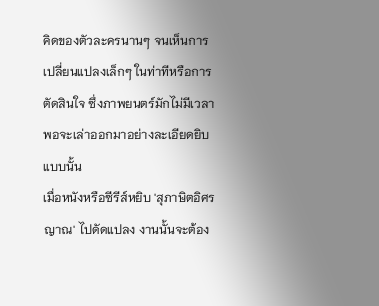คิดของตัวละครนานๆ จนเห็นการเปลี่ยนแปลงเล็กๆ ในท่าทีหรือการตัดสินใจ ซึ่งภาพยนตร์มักไม่มีเวลาพอจะเล่าออกมาอย่างละเอียดยิบแบบนั้น
เมื่อหนังหรือซีรีส์หยิบ 'สุภาษิตอิศรญาณ' ไปดัดแปลง งานนั้นจะต้อง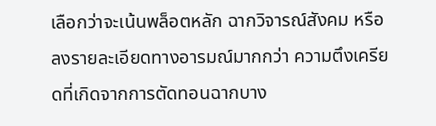เลือกว่าจะเน้นพล็อตหลัก ฉากวิจารณ์สังคม หรือลงรายละเอียดทางอารมณ์มากกว่า ความตึงเครียดที่เกิดจากการตัดทอนฉากบาง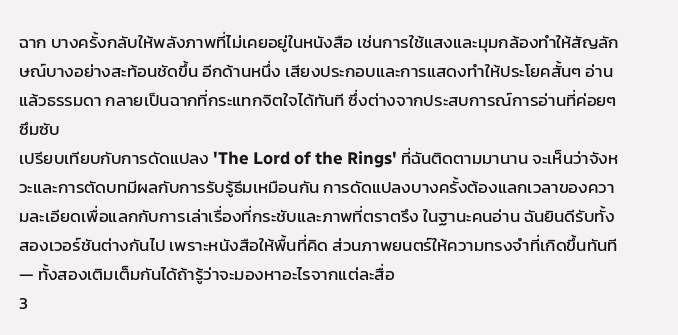ฉาก บางครั้งกลับให้พลังภาพที่ไม่เคยอยู่ในหนังสือ เช่นการใช้แสงและมุมกล้องทำให้สัญลักษณ์บางอย่างสะท้อนชัดขึ้น อีกด้านหนึ่ง เสียงประกอบและการแสดงทำให้ประโยคสั้นๆ อ่านแล้วธรรมดา กลายเป็นฉากที่กระแทกจิตใจได้ทันที ซึ่งต่างจากประสบการณ์การอ่านที่ค่อยๆ ซึมซับ
เปรียบเทียบกับการดัดแปลง 'The Lord of the Rings' ที่ฉันติดตามมานาน จะเห็นว่าจังหวะและการตัดบทมีผลกับการรับรู้ธีมเหมือนกัน การดัดแปลงบางครั้งต้องแลกเวลาของความละเอียดเพื่อแลกกับการเล่าเรื่องที่กระชับและภาพที่ตราตรึง ในฐานะคนอ่าน ฉันยินดีรับทั้งสองเวอร์ชันต่างกันไป เพราะหนังสือให้พื้นที่คิด ส่วนภาพยนตร์ให้ความทรงจำที่เกิดขึ้นทันที — ทั้งสองเติมเต็มกันได้ถ้ารู้ว่าจะมองหาอะไรจากแต่ละสื่อ
3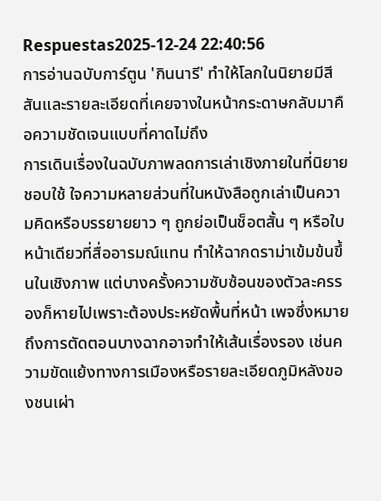Respuestas2025-12-24 22:40:56
การอ่านฉบับการ์ตูน 'กินนารี' ทำให้โลกในนิยายมีสีสันและรายละเอียดที่เคยจางในหน้ากระดาษกลับมาคือความชัดเจนแบบที่คาดไม่ถึง
การเดินเรื่องในฉบับภาพลดการเล่าเชิงภายในที่นิยายชอบใช้ ใจความหลายส่วนที่ในหนังสือถูกเล่าเป็นความคิดหรือบรรยายยาว ๆ ถูกย่อเป็นช็อตสั้น ๆ หรือใบหน้าเดียวที่สื่ออารมณ์แทน ทำให้ฉากดราม่าเข้มข้นขึ้นในเชิงภาพ แต่บางครั้งความซับซ้อนของตัวละครรองก็หายไปเพราะต้องประหยัดพื้นที่หน้า เพจซึ่งหมายถึงการตัดตอนบางฉากอาจทำให้เส้นเรื่องรอง เช่นความขัดแย้งทางการเมืองหรือรายละเอียดภูมิหลังของชนเผ่า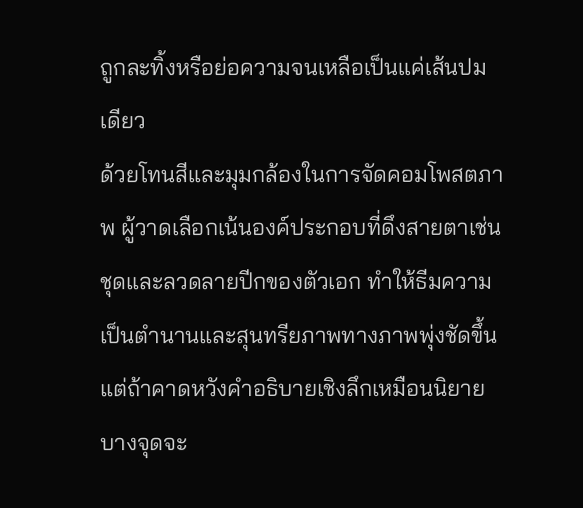ถูกละทิ้งหรือย่อความจนเหลือเป็นแค่เส้นปมเดียว
ด้วยโทนสีและมุมกล้องในการจัดคอมโพสตภาพ ผู้วาดเลือกเน้นองค์ประกอบที่ดึงสายตาเช่นชุดและลวดลายปีกของตัวเอก ทำให้ธีมความเป็นตำนานและสุนทรียภาพทางภาพพุ่งชัดขึ้น แต่ถ้าคาดหวังคำอธิบายเชิงลึกเหมือนนิยาย บางจุดจะ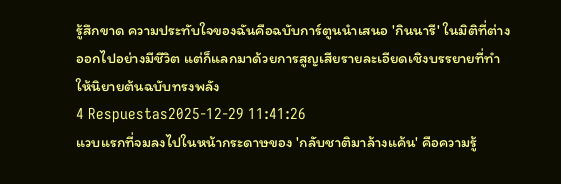รู้สึกขาด ความประทับใจของฉันคือฉบับการ์ตูนนำเสนอ 'กินนารี' ในมิติที่ต่างออกไปอย่างมีชีวิต แต่ก็แลกมาด้วยการสูญเสียรายละเอียดเชิงบรรยายที่ทำให้นิยายต้นฉบับทรงพลัง
4 Respuestas2025-12-29 11:41:26
แวบแรกที่จมลงไปในหน้ากระดาษของ 'กลับชาติมาล้างแค้น' คือความรู้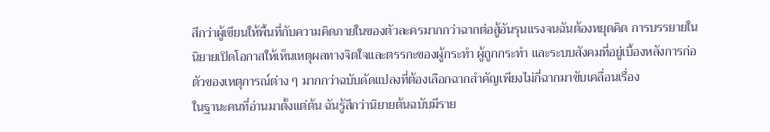สึกว่าผู้เขียนให้พื้นที่กับความคิดภายในของตัวละครมากกว่าฉากต่อสู้อันรุนแรงจนฉันต้องหยุดคิด การบรรยายในนิยายเปิดโอกาสให้เห็นเหตุผลทางจิตใจและตรรกะของผู้กระทำ ผู้ถูกกระทำ และระบบสังคมที่อยู่เบื้องหลังการก่อตัวของเหตุการณ์ต่าง ๆ มากกว่าฉบับดัดแปลงที่ต้องเลือกฉากสำคัญเพียงไม่กี่ฉากมาขับเคลื่อนเรื่อง
ในฐานะคนที่อ่านมาตั้งแต่ต้น ฉันรู้สึกว่านิยายต้นฉบับมีราย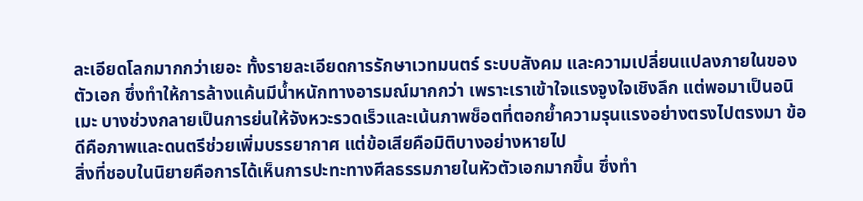ละเอียดโลกมากกว่าเยอะ ทั้งรายละเอียดการรักษาเวทมนตร์ ระบบสังคม และความเปลี่ยนแปลงภายในของตัวเอก ซึ่งทำให้การล้างแค้นมีน้ำหนักทางอารมณ์มากกว่า เพราะเราเข้าใจแรงจูงใจเชิงลึก แต่พอมาเป็นอนิเมะ บางช่วงกลายเป็นการย่นให้จังหวะรวดเร็วและเน้นภาพช็อตที่ตอกย้ำความรุนแรงอย่างตรงไปตรงมา ข้อดีคือภาพและดนตรีช่วยเพิ่มบรรยากาศ แต่ข้อเสียคือมิติบางอย่างหายไป
สิ่งที่ชอบในนิยายคือการได้เห็นการปะทะทางศีลธรรมภายในหัวตัวเอกมากขึ้น ซึ่งทำ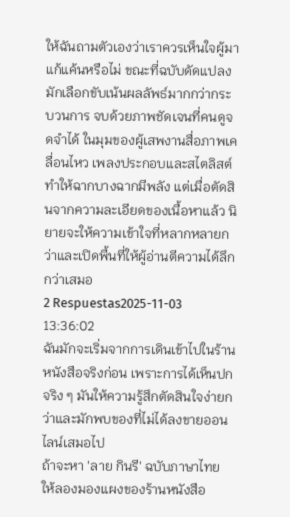ให้ฉันถามตัวเองว่าเราควรเห็นใจผู้มาแก้แค้นหรือไม่ ขณะที่ฉบับดัดแปลงมักเลือกขับเน้นผลลัพธ์มากกว่ากระบวนการ จบด้วยภาพชัดเจนที่คนดูจดจำได้ ในมุมของผู้เสพงานสื่อภาพเคลื่อนไหว เพลงประกอบและสไตลิสต์ทำให้ฉากบางฉากมีพลัง แต่เมื่อตัดสินจากความละเอียดของเนื้อหาแล้ว นิยายจะให้ความเข้าใจที่หลากหลายกว่าและเปิดพื้นที่ให้ผู้อ่านตีความได้ลึกกว่าเสมอ
2 Respuestas2025-11-03 13:36:02
ฉันมักจะเริ่มจากการเดินเข้าไปในร้านหนังสือจริงก่อน เพราะการได้เห็นปกจริง ๆ มันให้ความรู้สึกตัดสินใจง่ายกว่าและมักพบของที่ไม่ได้ลงขายออนไลน์เสมอไป
ถ้าจะหา 'ลาย กินรี' ฉบับภาษาไทย ให้ลองมองแผงของร้านหนังสือ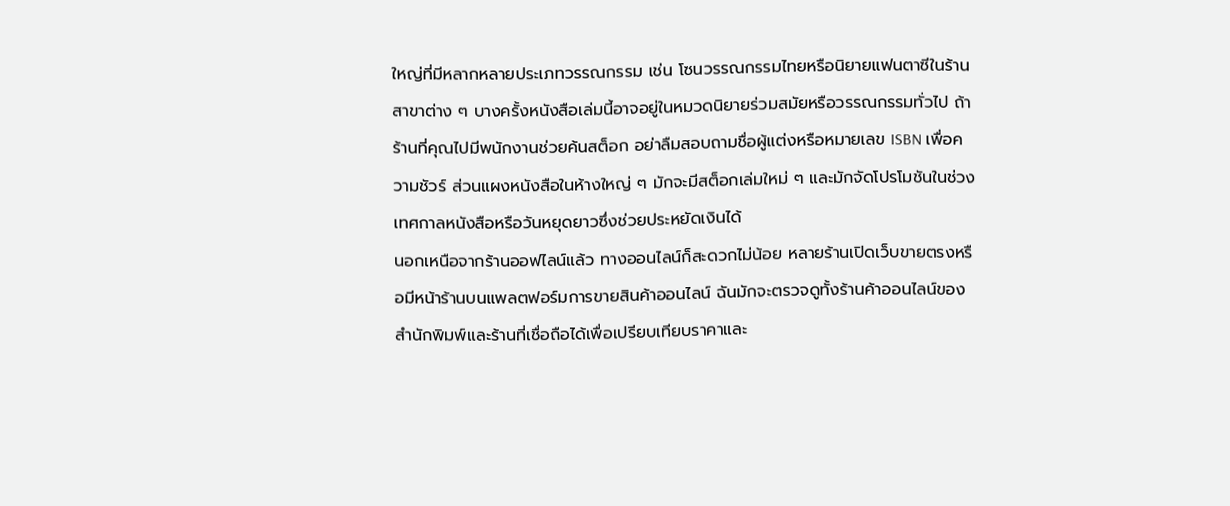ใหญ่ที่มีหลากหลายประเภทวรรณกรรม เช่น โซนวรรณกรรมไทยหรือนิยายแฟนตาซีในร้านสาขาต่าง ๆ บางครั้งหนังสือเล่มนี้อาจอยู่ในหมวดนิยายร่วมสมัยหรือวรรณกรรมทั่วไป ถ้าร้านที่คุณไปมีพนักงานช่วยค้นสต็อก อย่าลืมสอบถามชื่อผู้แต่งหรือหมายเลข ISBN เพื่อความชัวร์ ส่วนแผงหนังสือในห้างใหญ่ ๆ มักจะมีสต็อกเล่มใหม่ ๆ และมักจัดโปรโมชันในช่วงเทศกาลหนังสือหรือวันหยุดยาวซึ่งช่วยประหยัดเงินได้
นอกเหนือจากร้านออฟไลน์แล้ว ทางออนไลน์ก็สะดวกไม่น้อย หลายร้านเปิดเว็บขายตรงหรือมีหน้าร้านบนแพลตฟอร์มการขายสินค้าออนไลน์ ฉันมักจะตรวจดูทั้งร้านค้าออนไลน์ของสำนักพิมพ์และร้านที่เชื่อถือได้เพื่อเปรียบเทียบราคาและ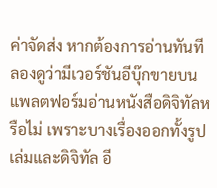ค่าจัดส่ง หากต้องการอ่านทันที ลองดูว่ามีเวอร์ชันอีบุ๊กขายบนแพลตฟอร์มอ่านหนังสือดิจิทัลหรือไม่ เพราะบางเรื่องออกทั้งรูปเล่มและดิจิทัล อี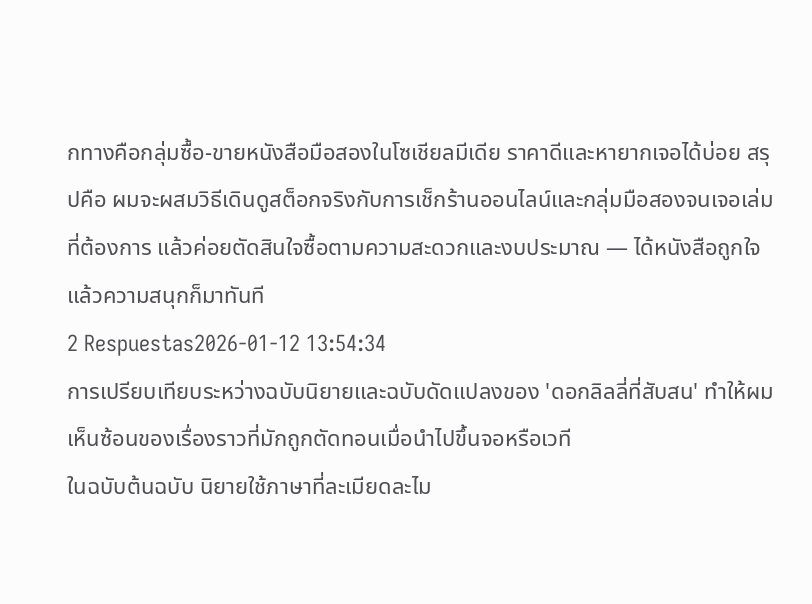กทางคือกลุ่มซื้อ-ขายหนังสือมือสองในโซเชียลมีเดีย ราคาดีและหายากเจอได้บ่อย สรุปคือ ผมจะผสมวิธีเดินดูสต็อกจริงกับการเช็กร้านออนไลน์และกลุ่มมือสองจนเจอเล่มที่ต้องการ แล้วค่อยตัดสินใจซื้อตามความสะดวกและงบประมาณ — ได้หนังสือถูกใจแล้วความสนุกก็มาทันที
2 Respuestas2026-01-12 13:54:34
การเปรียบเทียบระหว่างฉบับนิยายและฉบับดัดแปลงของ 'ดอกลิลลี่ที่สับสน' ทำให้ผมเห็นซ้อนของเรื่องราวที่มักถูกตัดทอนเมื่อนำไปขึ้นจอหรือเวที
ในฉบับต้นฉบับ นิยายใช้ภาษาที่ละเมียดละไม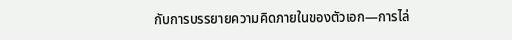กับการบรรยายความคิดภายในของตัวเอก—การไล่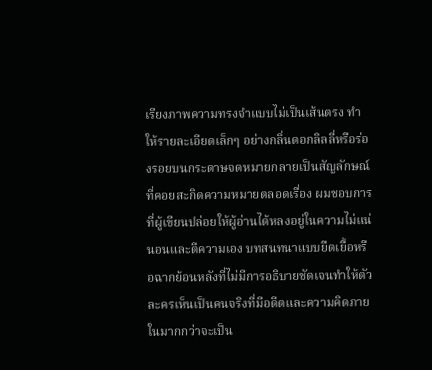เรียงภาพความทรงจำแบบไม่เป็นเส้นตรง ทำให้รายละเอียดเล็กๆ อย่างกลิ่นดอกลิลลี่หรือร่องรอยบนกระดาษจดหมายกลายเป็นสัญลักษณ์ที่คอยสะกิดความหมายตลอดเรื่อง ผมชอบการที่ผู้เขียนปล่อยให้ผู้อ่านได้หลงอยู่ในความไม่แน่นอนและตีความเอง บทสนทนาแบบยืดเยื้อหรือฉากย้อนหลังที่ไม่มีการอธิบายชัดเจนทำให้ตัวละครเห็นเป็นคนจริงที่มีอดีตและความคิดภายในมากกว่าจะเป็น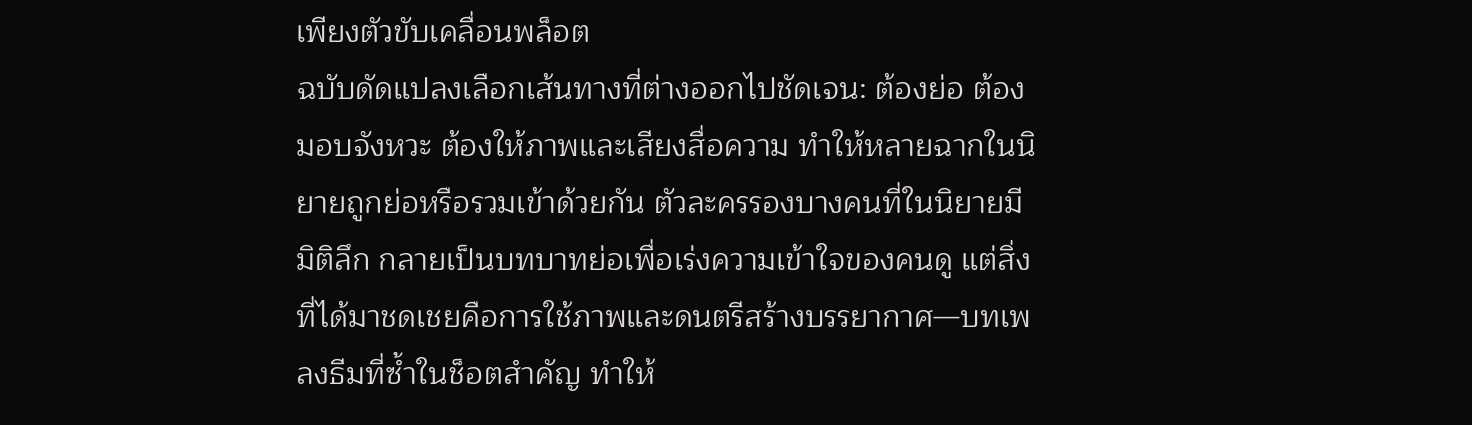เพียงตัวขับเคลื่อนพล็อต
ฉบับดัดแปลงเลือกเส้นทางที่ต่างออกไปชัดเจน: ต้องย่อ ต้องมอบจังหวะ ต้องให้ภาพและเสียงสื่อความ ทำให้หลายฉากในนิยายถูกย่อหรือรวมเข้าด้วยกัน ตัวละครรองบางคนที่ในนิยายมีมิติลึก กลายเป็นบทบาทย่อเพื่อเร่งความเข้าใจของคนดู แต่สิ่งที่ได้มาชดเชยคือการใช้ภาพและดนตรีสร้างบรรยากาศ—บทเพลงธีมที่ซ้ำในช็อตสำคัญ ทำให้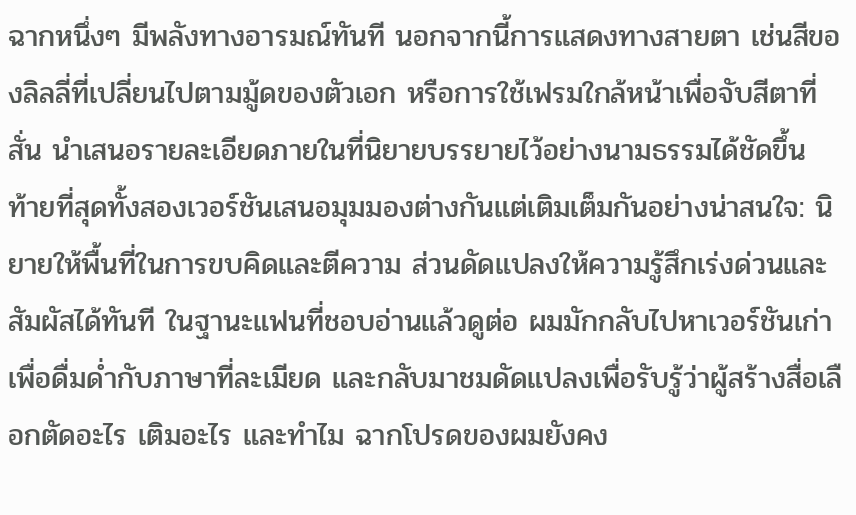ฉากหนึ่งๆ มีพลังทางอารมณ์ทันที นอกจากนี้การแสดงทางสายตา เช่นสีของลิลลี่ที่เปลี่ยนไปตามมู้ดของตัวเอก หรือการใช้เฟรมใกล้หน้าเพื่อจับสีตาที่สั่น นำเสนอรายละเอียดภายในที่นิยายบรรยายไว้อย่างนามธรรมได้ชัดขึ้น
ท้ายที่สุดทั้งสองเวอร์ชันเสนอมุมมองต่างกันแต่เติมเต็มกันอย่างน่าสนใจ: นิยายให้พื้นที่ในการขบคิดและตีความ ส่วนดัดแปลงให้ความรู้สึกเร่งด่วนและสัมผัสได้ทันที ในฐานะแฟนที่ชอบอ่านแล้วดูต่อ ผมมักกลับไปหาเวอร์ชันเก่าเพื่อดื่มด่ำกับภาษาที่ละเมียด และกลับมาชมดัดแปลงเพื่อรับรู้ว่าผู้สร้างสื่อเลือกตัดอะไร เติมอะไร และทำไม ฉากโปรดของผมยังคง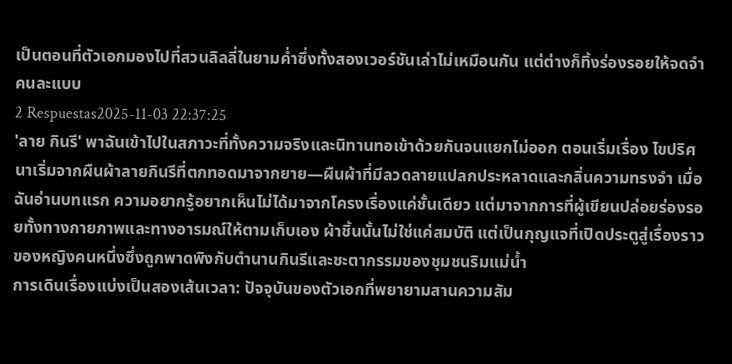เป็นตอนที่ตัวเอกมองไปที่สวนลิลลี่ในยามค่ำซึ่งทั้งสองเวอร์ชันเล่าไม่เหมือนกัน แต่ต่างก็ทิ้งร่องรอยให้จดจำคนละแบบ
2 Respuestas2025-11-03 22:37:25
'ลาย กินรี' พาฉันเข้าไปในสภาวะที่ทั้งความจริงและนิทานทอเข้าด้วยกันจนแยกไม่ออก ตอนเริ่มเรื่อง ไขปริศนาเริ่มจากผืนผ้าลายกินรีที่ตกทอดมาจากยาย—ผืนผ้าที่มีลวดลายแปลกประหลาดและกลิ่นความทรงจำ เมื่อฉันอ่านบทแรก ความอยากรู้อยากเห็นไม่ได้มาจากโครงเรื่องแค่ชั้นเดียว แต่มาจากการที่ผู้เขียนปล่อยร่องรอยทั้งทางกายภาพและทางอารมณ์ให้ตามเก็บเอง ผ้าชิ้นนั้นไม่ใช่แค่สมบัติ แต่เป็นกุญแจที่เปิดประตูสู่เรื่องราวของหญิงคนหนึ่งซึ่งถูกพาดพิงกับตำนานกินรีและชะตากรรมของชุมชนริมแม่น้ำ
การเดินเรื่องแบ่งเป็นสองเส้นเวลา: ปัจจุบันของตัวเอกที่พยายามสานความสัม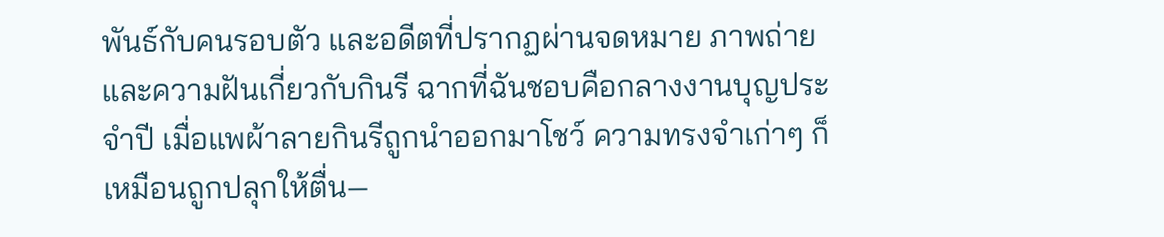พันธ์กับคนรอบตัว และอดีตที่ปรากฏผ่านจดหมาย ภาพถ่าย และความฝันเกี่ยวกับกินรี ฉากที่ฉันชอบคือกลางงานบุญประจำปี เมื่อแพผ้าลายกินรีถูกนำออกมาโชว์ ความทรงจำเก่าๆ ก็เหมือนถูกปลุกให้ตื่น—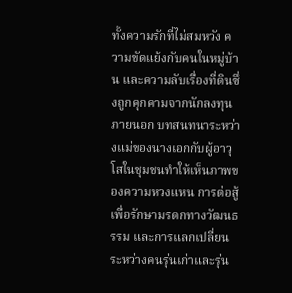ทั้งความรักที่ไม่สมหวัง ความขัดแย้งกับคนในหมู่บ้าน และความลับเรื่องที่ดินซึ่งถูกคุกคามจากนักลงทุนภายนอก บทสนทนาระหว่างแม่ของนางเอกกับผู้อาวุโสในชุมชนทำให้เห็นภาพของความหวงแหน การต่อสู้เพื่อรักษามรดกทางวัฒนธรรม และการแลกเปลี่ยนระหว่างคนรุ่นเก่าและรุ่น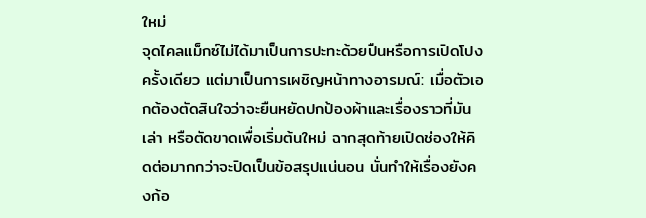ใหม่
จุดไคลแม็กซ์ไม่ได้มาเป็นการปะทะด้วยปืนหรือการเปิดโปงครั้งเดียว แต่มาเป็นการเผชิญหน้าทางอารมณ์: เมื่อตัวเอกต้องตัดสินใจว่าจะยืนหยัดปกป้องผ้าและเรื่องราวที่มันเล่า หรือตัดขาดเพื่อเริ่มต้นใหม่ ฉากสุดท้ายเปิดช่องให้คิดต่อมากกว่าจะปิดเป็นข้อสรุปแน่นอน นั่นทำให้เรื่องยังคงก้อ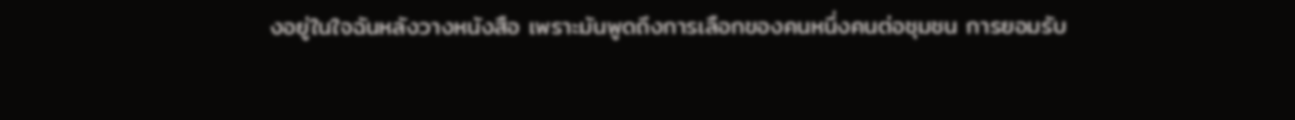งอยู่ในใจฉันหลังวางหนังสือ เพราะมันพูดถึงการเลือกของคนหนึ่งคนต่อชุมชน การยอมรับ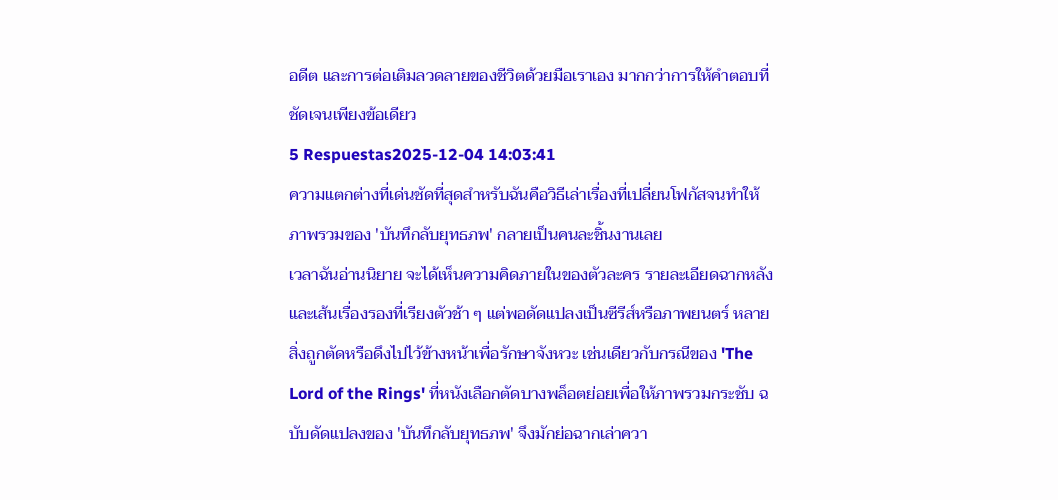อดีต และการต่อเติมลวดลายของชีวิตด้วยมือเราเอง มากกว่าการให้คำตอบที่ชัดเจนเพียงข้อเดียว
5 Respuestas2025-12-04 14:03:41
ความแตกต่างที่เด่นชัดที่สุดสำหรับฉันคือวิธีเล่าเรื่องที่เปลี่ยนโฟกัสจนทำให้ภาพรวมของ 'บันทึกลับยุทธภพ' กลายเป็นคนละชิ้นงานเลย
เวลาฉันอ่านนิยาย จะได้เห็นความคิดภายในของตัวละคร รายละเอียดฉากหลัง และเส้นเรื่องรองที่เรียงตัวช้า ๆ แต่พอดัดแปลงเป็นซีรีส์หรือภาพยนตร์ หลายสิ่งถูกตัดหรือดึงไปไว้ข้างหน้าเพื่อรักษาจังหวะ เช่นเดียวกับกรณีของ 'The Lord of the Rings' ที่หนังเลือกตัดบางพล็อตย่อยเพื่อให้ภาพรวมกระชับ ฉบับดัดแปลงของ 'บันทึกลับยุทธภพ' จึงมักย่อฉากเล่าควา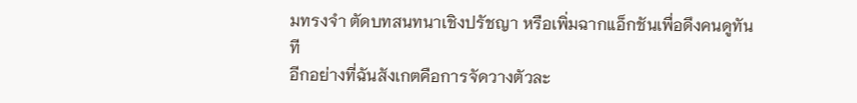มทรงจำ ตัดบทสนทนาเชิงปรัชญา หรือเพิ่มฉากแอ็กชันเพื่อดึงคนดูทันที
อีกอย่างที่ฉันสังเกตคือการจัดวางตัวละ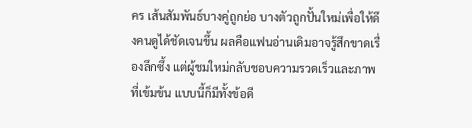คร เส้นสัมพันธ์บางคู่ถูกย่อ บางตัวถูกปั้นใหม่เพื่อให้ดึงคนดูได้ชัดเจนขึ้น ผลคือแฟนอ่านเดิมอาจรู้สึกขาดเรื่องลึกซึ้ง แต่ผู้ชมใหม่กลับชอบความรวดเร็วและภาพที่เข้มข้น แบบนี้ก็มีทั้งข้อดี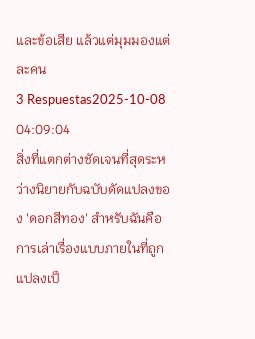และข้อเสีย แล้วแต่มุมมองแต่ละคน
3 Respuestas2025-10-08 04:09:04
สิ่งที่แตกต่างชัดเจนที่สุดระหว่างนิยายกับฉบับดัดแปลงของ 'ดอกสีทอง' สำหรับฉันคือการเล่าเรื่องแบบภายในที่ถูกแปลงเป็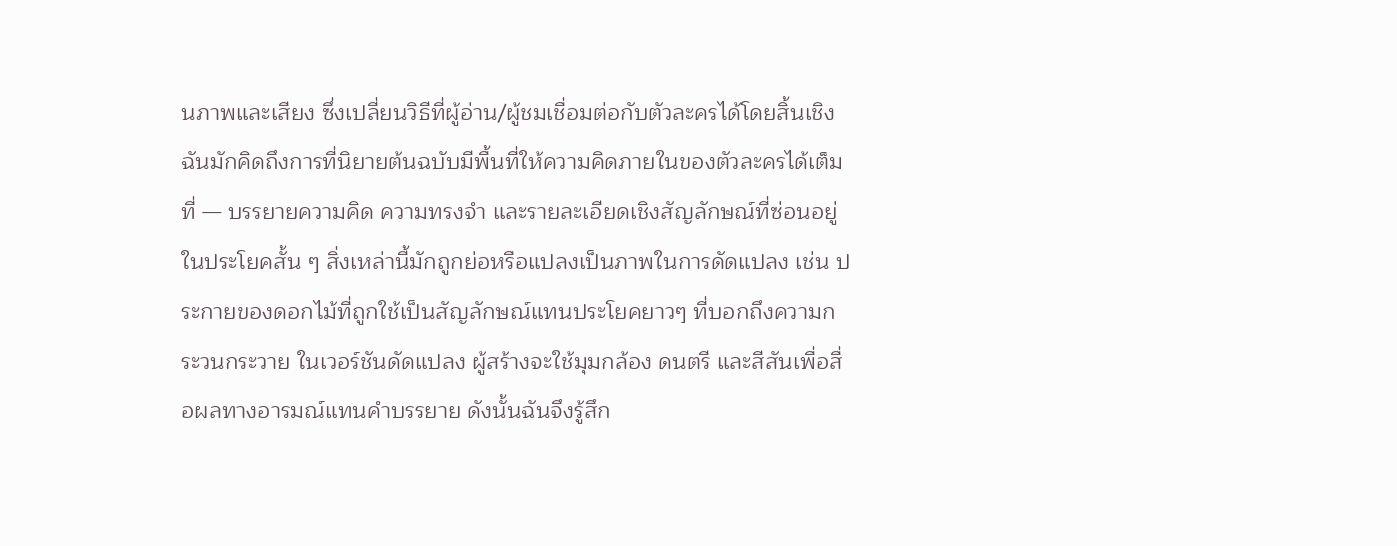นภาพและเสียง ซึ่งเปลี่ยนวิธีที่ผู้อ่าน/ผู้ชมเชื่อมต่อกับตัวละครได้โดยสิ้นเชิง
ฉันมักคิดถึงการที่นิยายต้นฉบับมีพื้นที่ให้ความคิดภายในของตัวละครได้เต็มที่ — บรรยายความคิด ความทรงจำ และรายละเอียดเชิงสัญลักษณ์ที่ซ่อนอยู่ในประโยคสั้น ๆ สิ่งเหล่านี้มักถูกย่อหรือแปลงเป็นภาพในการดัดแปลง เช่น ประกายของดอกไม้ที่ถูกใช้เป็นสัญลักษณ์แทนประโยคยาวๆ ที่บอกถึงความกระวนกระวาย ในเวอร์ชันดัดแปลง ผู้สร้างจะใช้มุมกล้อง ดนตรี และสีสันเพื่อสื่อผลทางอารมณ์แทนคำบรรยาย ดังนั้นฉันจึงรู้สึก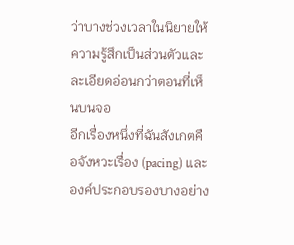ว่าบางช่วงเวลาในนิยายให้ความรู้สึกเป็นส่วนตัวและละเอียดอ่อนกว่าตอนที่เห็นบนจอ
อีกเรื่องหนึ่งที่ฉันสังเกตคือจังหวะเรื่อง (pacing) และองค์ประกอบรองบางอย่าง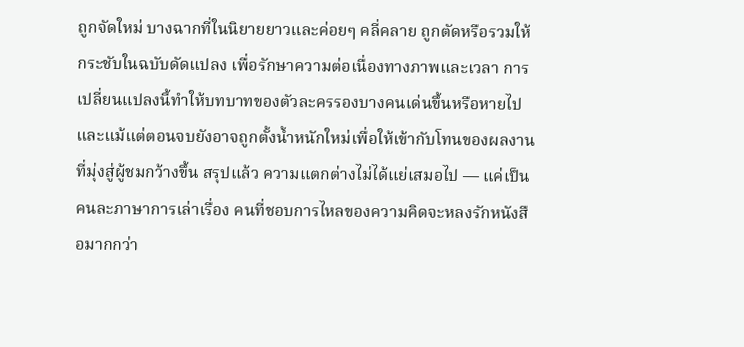ถูกจัดใหม่ บางฉากที่ในนิยายยาวและค่อยๆ คลี่คลาย ถูกตัดหรือรวมให้กระชับในฉบับดัดแปลง เพื่อรักษาความต่อเนื่องทางภาพและเวลา การเปลี่ยนแปลงนี้ทำให้บทบาทของตัวละครรองบางคนเด่นขึ้นหรือหายไป และแม้แต่ตอนจบยังอาจถูกตั้งน้ำหนักใหม่เพื่อให้เข้ากับโทนของผลงานที่มุ่งสู่ผู้ชมกว้างขึ้น สรุปแล้ว ความแตกต่างไม่ได้แย่เสมอไป — แค่เป็นคนละภาษาการเล่าเรื่อง คนที่ชอบการไหลของความคิดจะหลงรักหนังสือมากกว่า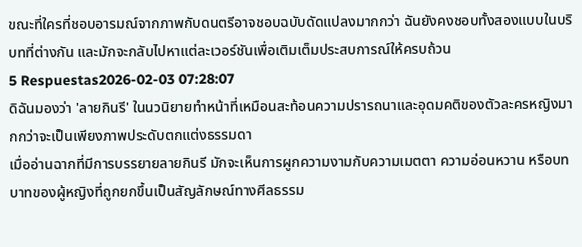ขณะที่ใครที่ชอบอารมณ์จากภาพกับดนตรีอาจชอบฉบับดัดแปลงมากกว่า ฉันยังคงชอบทั้งสองแบบในบริบทที่ต่างกัน และมักจะกลับไปหาแต่ละเวอร์ชันเพื่อเติมเต็มประสบการณ์ให้ครบถ้วน
5 Respuestas2026-02-03 07:28:07
ดิฉันมองว่า 'ลายกินรี' ในนวนิยายทำหน้าที่เหมือนสะท้อนความปรารถนาและอุดมคติของตัวละครหญิงมากกว่าจะเป็นเพียงภาพประดับตกแต่งธรรมดา
เมื่ออ่านฉากที่มีการบรรยายลายกินรี มักจะเห็นการผูกความงามกับความเมตตา ความอ่อนหวาน หรือบทบาทของผู้หญิงที่ถูกยกขึ้นเป็นสัญลักษณ์ทางศีลธรรม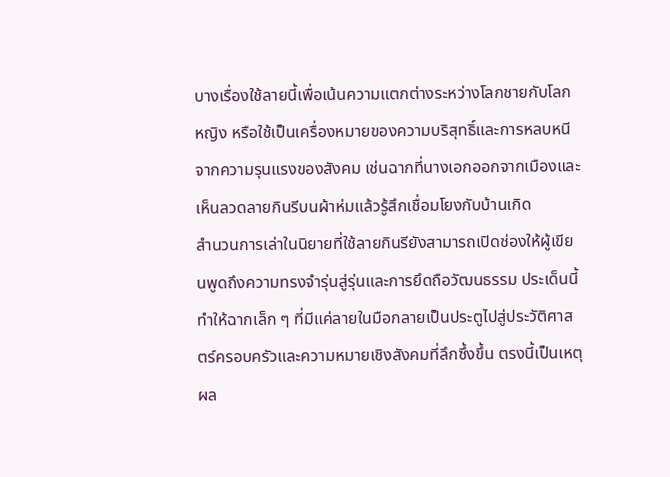บางเรื่องใช้ลายนี้เพื่อเน้นความแตกต่างระหว่างโลกชายกับโลกหญิง หรือใช้เป็นเครื่องหมายของความบริสุทธิ์และการหลบหนีจากความรุนแรงของสังคม เช่นฉากที่นางเอกออกจากเมืองและเห็นลวดลายกินรีบนผ้าห่มแล้วรู้สึกเชื่อมโยงกับบ้านเกิด
สำนวนการเล่าในนิยายที่ใช้ลายกินรียังสามารถเปิดช่องให้ผู้เขียนพูดถึงความทรงจำรุ่นสู่รุ่นและการยึดถือวัฒนธรรม ประเด็นนี้ทำให้ฉากเล็ก ๆ ที่มีแค่ลายในมือกลายเป็นประตูไปสู่ประวัติศาสตร์ครอบครัวและความหมายเชิงสังคมที่ลึกซึ้งขึ้น ตรงนี้เป็นเหตุผล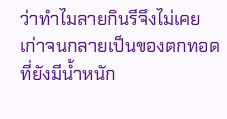ว่าทำไมลายกินรีจึงไม่เคยเก่าจนกลายเป็นของตกทอดที่ยังมีน้ำหนัก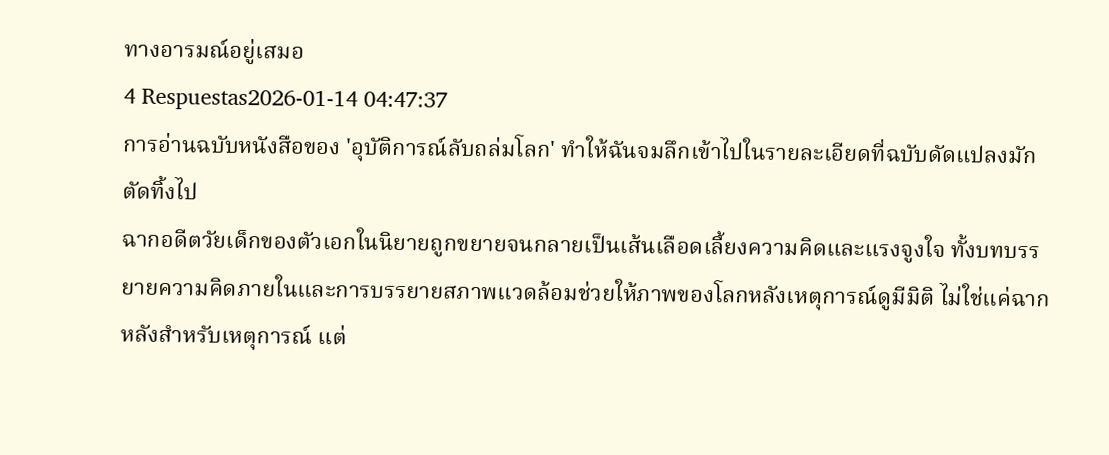ทางอารมณ์อยู่เสมอ
4 Respuestas2026-01-14 04:47:37
การอ่านฉบับหนังสือของ 'อุบัติการณ์ลับถล่มโลก' ทำให้ฉันจมลึกเข้าไปในรายละเอียดที่ฉบับดัดแปลงมักตัดทิ้งไป
ฉากอดีตวัยเด็กของตัวเอกในนิยายถูกขยายจนกลายเป็นเส้นเลือดเลี้ยงความคิดและแรงจูงใจ ทั้งบทบรรยายความคิดภายในและการบรรยายสภาพแวดล้อมช่วยให้ภาพของโลกหลังเหตุการณ์ดูมีมิติ ไม่ใช่แค่ฉากหลังสำหรับเหตุการณ์ แต่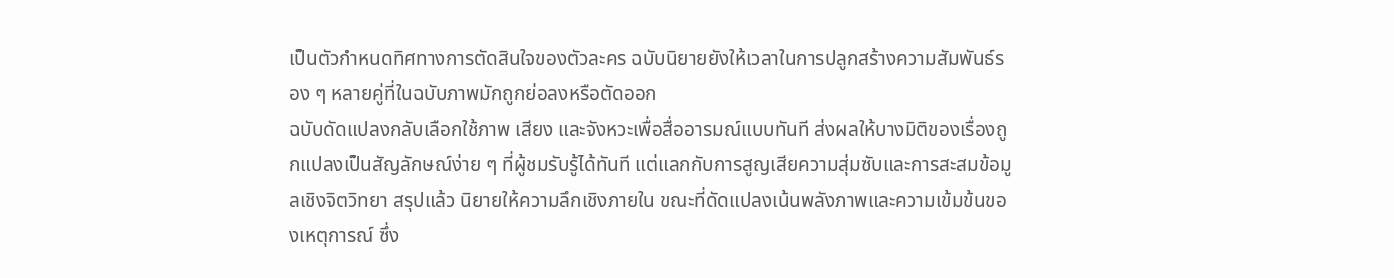เป็นตัวกำหนดทิศทางการตัดสินใจของตัวละคร ฉบับนิยายยังให้เวลาในการปลูกสร้างความสัมพันธ์รอง ๆ หลายคู่ที่ในฉบับภาพมักถูกย่อลงหรือตัดออก
ฉบับดัดแปลงกลับเลือกใช้ภาพ เสียง และจังหวะเพื่อสื่ออารมณ์แบบทันที ส่งผลให้บางมิติของเรื่องถูกแปลงเป็นสัญลักษณ์ง่าย ๆ ที่ผู้ชมรับรู้ได้ทันที แต่แลกกับการสูญเสียความสุ่มซับและการสะสมข้อมูลเชิงจิตวิทยา สรุปแล้ว นิยายให้ความลึกเชิงภายใน ขณะที่ดัดแปลงเน้นพลังภาพและความเข้มข้นของเหตุการณ์ ซึ่ง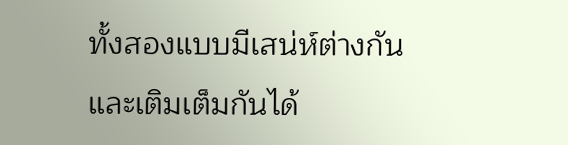ทั้งสองแบบมีเสน่ห์ต่างกันและเติมเต็มกันได้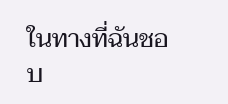ในทางที่ฉันชอบ